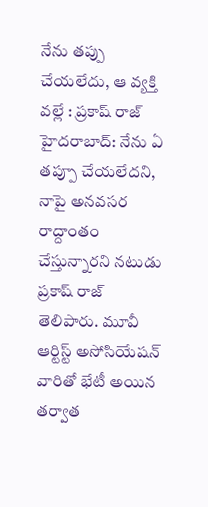నేను తప్పు చేయలేదు, ఆ వ్యక్తి వల్లే : ప్రకాష్ రాజ్
హైదరాబాద్: నేను ఏ తప్పూ చేయలేదని, నాపై అనవసర రాద్దాంతం చేస్తున్నారని నటుడు ప్రకాష్ రాజ్ తెలిపారు. మూవీ ఆర్టిస్ట్ అసోసియేషన్ వారితో భేటీ అయిన తర్వాత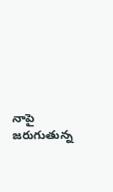నాపై జరుగుతున్న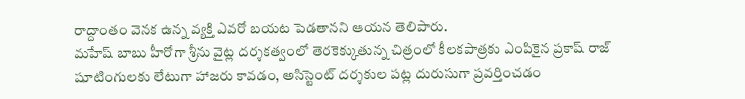రాద్దాంతం వెనక ఉన్న వ్యక్తి ఎవరో బయట పెడతానని ఆయన తెలిపారు.
మహేష్ బాబు హీరోగా శ్రీను వైట్ల దర్శకత్వంలో తెరకెక్కుతున్న చిత్రంలో కీలకపాత్రకు ఎంపికైన ప్రకాష్ రాజ్ షూటింగులకు లేటుగా హాజరు కావడం, అసిస్టెంట్ దర్శకుల పట్ల దురుసుగా ప్రవర్తించడం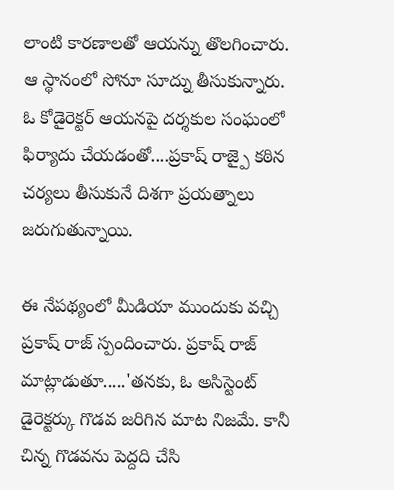లాంటి కారణాలతో ఆయన్ను తొలగించారు. ఆ స్థానంలో సోనూ సూద్ను తీసుకున్నారు. ఓ కోడైరెక్టర్ ఆయనపై దర్శకుల సంఘంలో ఫిర్యాదు చేయడంతో....ప్రకాష్ రాజ్పై కఠిన చర్యలు తీసుకునే దిశగా ప్రయత్నాలు జరుగుతున్నాయి.

ఈ నేపథ్యంలో మీడియా ముందుకు వచ్చి ప్రకాష్ రాజ్ స్పందించారు. ప్రకాష్ రాజ్ మాట్లాడుతూ.....'తనకు, ఓ అసిస్టెంట్ డైరెక్టర్కు గొడవ జరిగిన మాట నిజమే. కానీ చిన్న గొడవను పెద్దది చేసి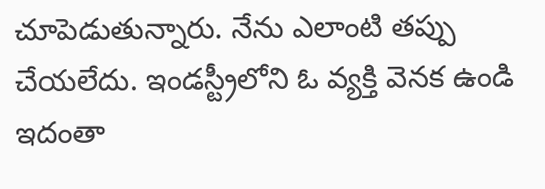చూపెడుతున్నారు. నేను ఎలాంటి తప్పు చేయలేదు. ఇండస్ట్రీలోని ఓ వ్యక్తి వెనక ఉండి ఇదంతా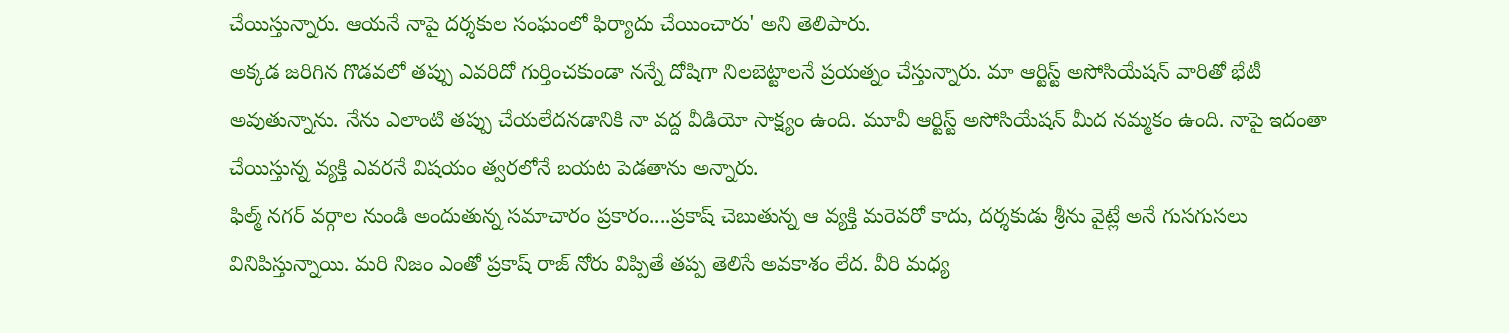చేయిస్తున్నారు. ఆయనే నాపై దర్శకుల సంఘంలో ఫిర్యాదు చేయించారు' అని తెలిపారు.
అక్కడ జరిగిన గొడవలో తప్పు ఎవరిదో గుర్తించకుండా నన్నే దోషిగా నిలబెట్టాలనే ప్రయత్నం చేస్తున్నారు. మా ఆర్టిస్ట్ అసోసియేషన్ వారితో భేటీ అవుతున్నాను. నేను ఎలాంటి తప్పు చేయలేదనడానికి నా వద్ద వీడియో సాక్ష్యం ఉంది. మూవీ ఆర్టిస్ట్ అసోసియేషన్ మీద నమ్మకం ఉంది. నాపై ఇదంతా చేయిస్తున్న వ్యక్తి ఎవరనే విషయం త్వరలోనే బయట పెడతాను అన్నారు.
ఫిల్మ్ నగర్ వర్గాల నుండి అందుతున్న సమాచారం ప్రకారం....ప్రకాష్ చెబుతున్న ఆ వ్యక్తి మరెవరో కాదు, దర్శకుడు శ్రీను వైట్లే అనే గుసగుసలు వినిపిస్తున్నాయి. మరి నిజం ఎంతో ప్రకాష్ రాజ్ నోరు విప్పితే తప్ప తెలిసే అవకాశం లేద. వీరి మధ్య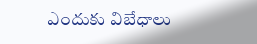ఎందుకు విబేధాలు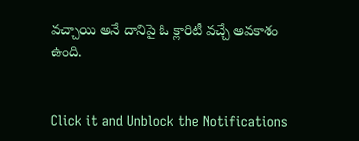వచ్చాయి అనే దానిపై ఓ క్లారిటీ వచ్చే అవకాశం ఉంది.


Click it and Unblock the Notifications